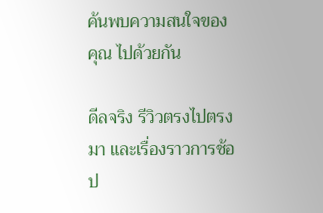ค้นพบความสนใจของคุณ ไปด้วยกัน

ดีลจริง รีวิวตรงไปตรงมา และเรื่องราวการช้อป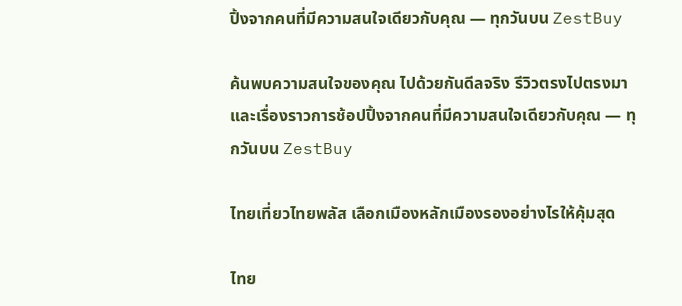ปิ้งจากคนที่มีความสนใจเดียวกับคุณ — ทุกวันบน ZestBuy

ค้นพบความสนใจของคุณ ไปด้วยกันดีลจริง รีวิวตรงไปตรงมา และเรื่องราวการช้อปปิ้งจากคนที่มีความสนใจเดียวกับคุณ — ทุกวันบน ZestBuy

ไทยเที่ยวไทยพลัส เลือกเมืองหลักเมืองรองอย่างไรให้คุ้มสุด

ไทย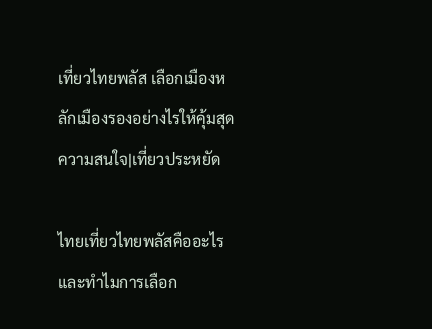เที่ยวไทยพลัส เลือกเมืองหลักเมืองรองอย่างไรให้คุ้มสุด
ความสนใจ|เที่ยวประหยัด

ไทยเที่ยวไทยพลัสคืออะไร และทำไมการเลือก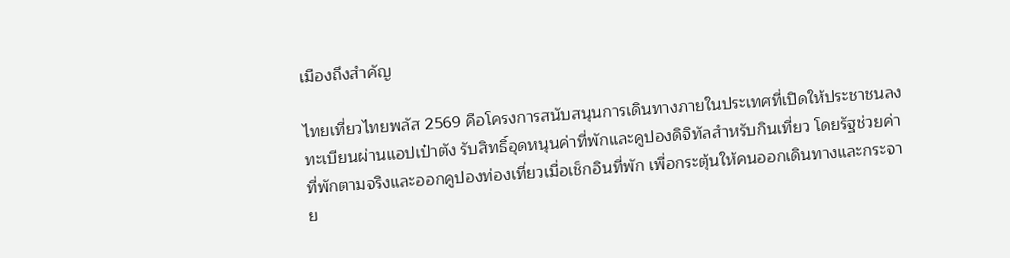เมืองถึงสำคัญ

ไทยเที่ยวไทยพลัส 2569 คือโครงการสนับสนุนการเดินทางภายในประเทศที่เปิดให้ประชาชนลงทะเบียนผ่านแอปเป๋าตัง รับสิทธิ์อุดหนุนค่าที่พักและคูปองดิจิทัลสำหรับกินเที่ยว โดยรัฐช่วยค่าที่พักตามจริงและออกคูปองท่องเที่ยวเมื่อเช็กอินที่พัก เพื่อกระตุ้นให้คนออกเดินทางและกระจาย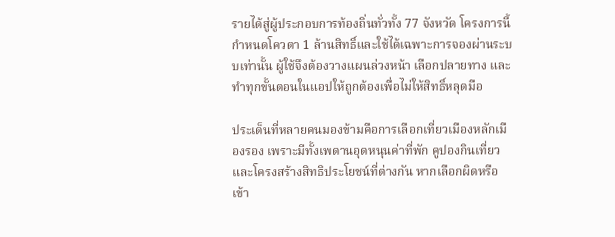รายได้สู่ผู้ประกอบการท้องถิ่นทั่วทั้ง 77 จังหวัด โครงการนี้กำหนดโควตา 1 ล้านสิทธิ์และใช้ได้เฉพาะการจองผ่านระบบเท่านั้น ผู้ใช้จึงต้องวางแผนล่วงหน้า เลือกปลายทาง และทำทุกขั้นตอนในแอปให้ถูกต้องเพื่อไม่ให้สิทธิ์หลุดมือ

ประเด็นที่หลายคนมองข้ามคือการเลือกเที่ยวเมืองหลักเมืองรอง เพราะมีทั้งเพดานอุดหนุนค่าที่พัก คูปองกินเที่ยว และโครงสร้างสิทธิประโยชน์ที่ต่างกัน หากเลือกผิดหรือเข้า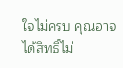ใจไม่ครบ คุณอาจได้สิทธิ์ไม่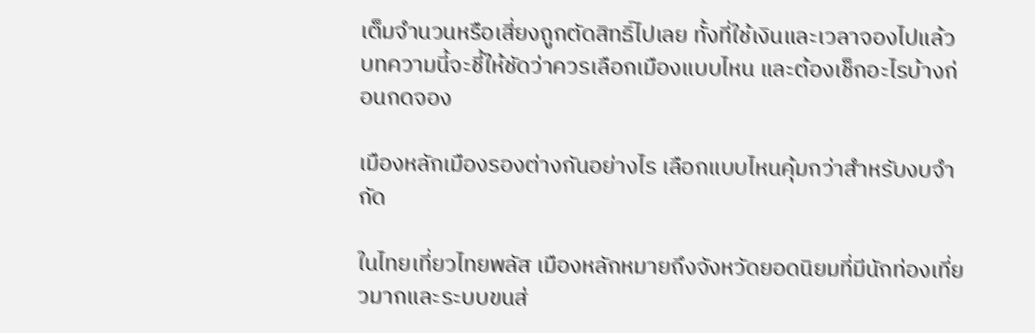เต็มจำนวนหรือเสี่ยงถูกตัดสิทธิ์ไปเลย ทั้งที่ใช้เงินและเวลาจองไปแล้ว บทความนี้จะชี้ให้ชัดว่าควรเลือกเมืองแบบไหน และต้องเช็กอะไรบ้างก่อนกดจอง

เมืองหลักเมืองรองต่างกันอย่างไร เลือกแบบไหนคุ้มกว่าสำหรับงบจำกัด

ในไทยเที่ยวไทยพลัส เมืองหลักหมายถึงจังหวัดยอดนิยมที่มีนักท่องเที่ยวมากและระบบขนส่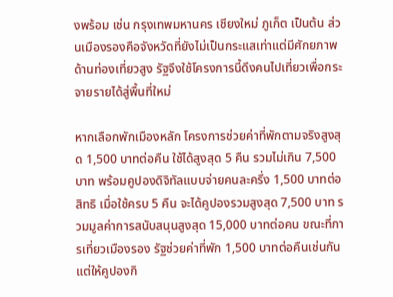งพร้อม เช่น กรุงเทพมหานคร เชียงใหม่ ภูเก็ต เป็นต้น ส่วนเมืองรองคือจังหวัดที่ยังไม่เป็นกระแสเท่าแต่มีศักยภาพด้านท่องเที่ยวสูง รัฐจึงใช้โครงการนี้ดึงคนไปเที่ยวเพื่อกระจายรายได้สู่พื้นที่ใหม่

หากเลือกพักเมืองหลัก โครงการช่วยค่าที่พักตามจริงสูงสุด 1,500 บาทต่อคืน ใช้ได้สูงสุด 5 คืน รวมไม่เกิน 7,500 บาท พร้อมคูปองดิจิทัลแบบจ่ายคนละครึ่ง 1,500 บาทต่อสิทธิ เมื่อใช้ครบ 5 คืน จะได้คูปองรวมสูงสุด 7,500 บาท รวมมูลค่าการสนับสนุนสูงสุด 15,000 บาทต่อคน ขณะที่การเที่ยวเมืองรอง รัฐช่วยค่าที่พัก 1,500 บาทต่อคืนเช่นกัน แต่ให้คูปองกิ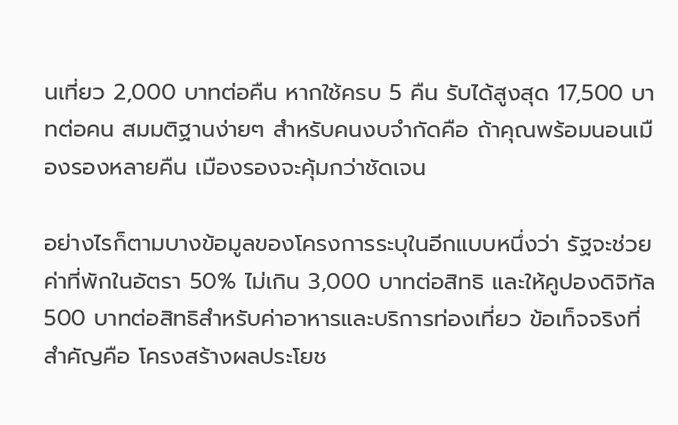นเที่ยว 2,000 บาทต่อคืน หากใช้ครบ 5 คืน รับได้สูงสุด 17,500 บาทต่อคน สมมติฐานง่ายๆ สำหรับคนงบจำกัดคือ ถ้าคุณพร้อมนอนเมืองรองหลายคืน เมืองรองจะคุ้มกว่าชัดเจน

อย่างไรก็ตามบางข้อมูลของโครงการระบุในอีกแบบหนึ่งว่า รัฐจะช่วยค่าที่พักในอัตรา 50% ไม่เกิน 3,000 บาทต่อสิทธิ และให้คูปองดิจิทัล 500 บาทต่อสิทธิสำหรับค่าอาหารและบริการท่องเที่ยว ข้อเท็จจริงที่สำคัญคือ โครงสร้างผลประโยช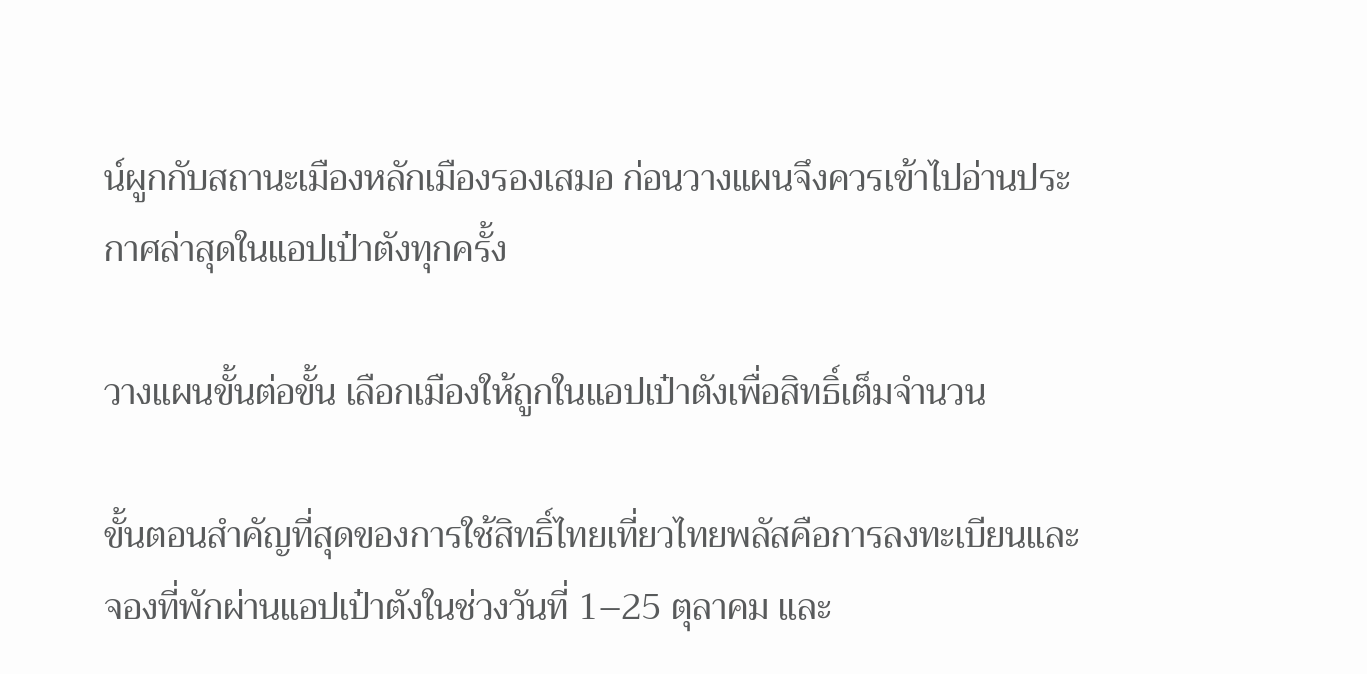น์ผูกกับสถานะเมืองหลักเมืองรองเสมอ ก่อนวางแผนจึงควรเข้าไปอ่านประกาศล่าสุดในแอปเป๋าตังทุกครั้ง

วางแผนขั้นต่อขั้น เลือกเมืองให้ถูกในแอปเป๋าตังเพื่อสิทธิ์เต็มจำนวน

ขั้นตอนสำคัญที่สุดของการใช้สิทธิ์ไทยเที่ยวไทยพลัสคือการลงทะเบียนและจองที่พักผ่านแอปเป๋าตังในช่วงวันที่ 1–25 ตุลาคม และ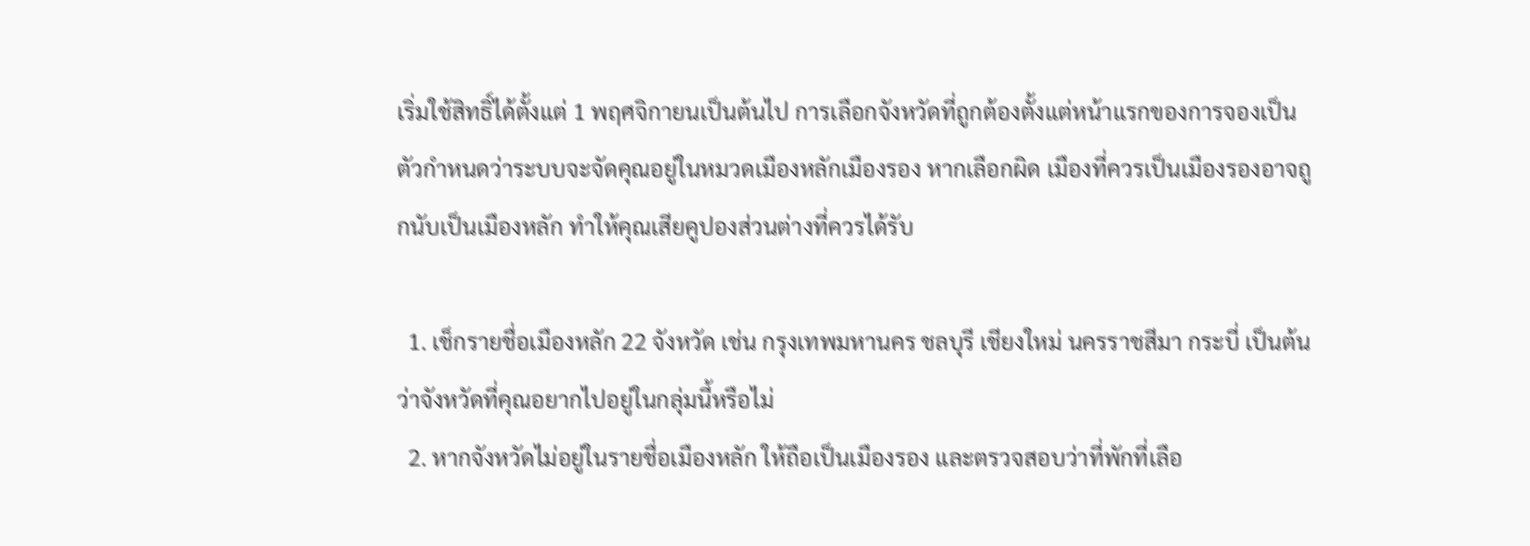เริ่มใช้สิทธิ์ได้ตั้งแต่ 1 พฤศจิกายนเป็นต้นไป การเลือกจังหวัดที่ถูกต้องตั้งแต่หน้าแรกของการจองเป็นตัวกำหนดว่าระบบจะจัดคุณอยู่ในหมวดเมืองหลักเมืองรอง หากเลือกผิด เมืองที่ควรเป็นเมืองรองอาจถูกนับเป็นเมืองหลัก ทำให้คุณเสียคูปองส่วนต่างที่ควรได้รับ

  1. เช็กรายชื่อเมืองหลัก 22 จังหวัด เช่น กรุงเทพมหานคร ชลบุรี เชียงใหม่ นครราชสีมา กระบี่ เป็นต้น ว่าจังหวัดที่คุณอยากไปอยู่ในกลุ่มนี้หรือไม่
  2. หากจังหวัดไม่อยู่ในรายชื่อเมืองหลัก ให้ถือเป็นเมืองรอง และตรวจสอบว่าที่พักที่เลือ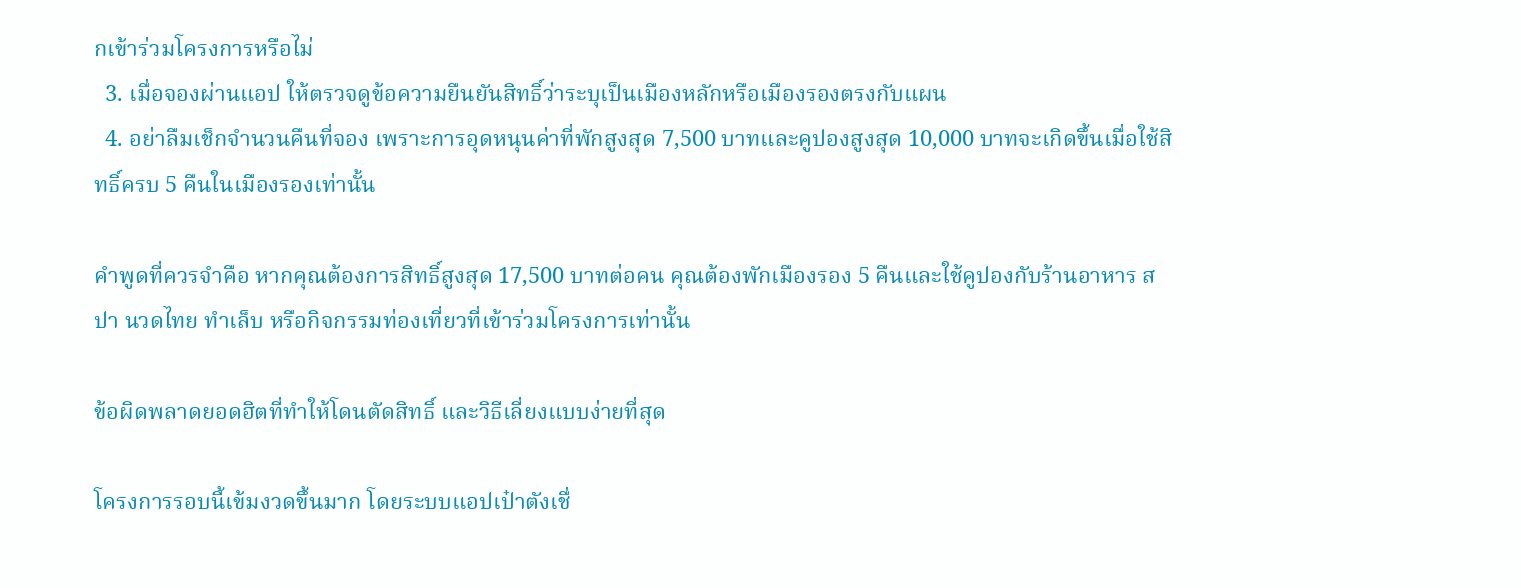กเข้าร่วมโครงการหรือไม่
  3. เมื่อจองผ่านแอป ให้ตรวจดูข้อความยืนยันสิทธิ์ว่าระบุเป็นเมืองหลักหรือเมืองรองตรงกับแผน
  4. อย่าลืมเช็กจำนวนคืนที่จอง เพราะการอุดหนุนค่าที่พักสูงสุด 7,500 บาทและคูปองสูงสุด 10,000 บาทจะเกิดขึ้นเมื่อใช้สิทธิ์ครบ 5 คืนในเมืองรองเท่านั้น

คำพูดที่ควรจำคือ หากคุณต้องการสิทธิ์สูงสุด 17,500 บาทต่อคน คุณต้องพักเมืองรอง 5 คืนและใช้คูปองกับร้านอาหาร สปา นวดไทย ทำเล็บ หรือกิจกรรมท่องเที่ยวที่เข้าร่วมโครงการเท่านั้น

ข้อผิดพลาดยอดฮิตที่ทำให้โดนตัดสิทธิ์ และวิธีเลี่ยงแบบง่ายที่สุด

โครงการรอบนี้เข้มงวดขึ้นมาก โดยระบบแอปเป๋าตังเชื่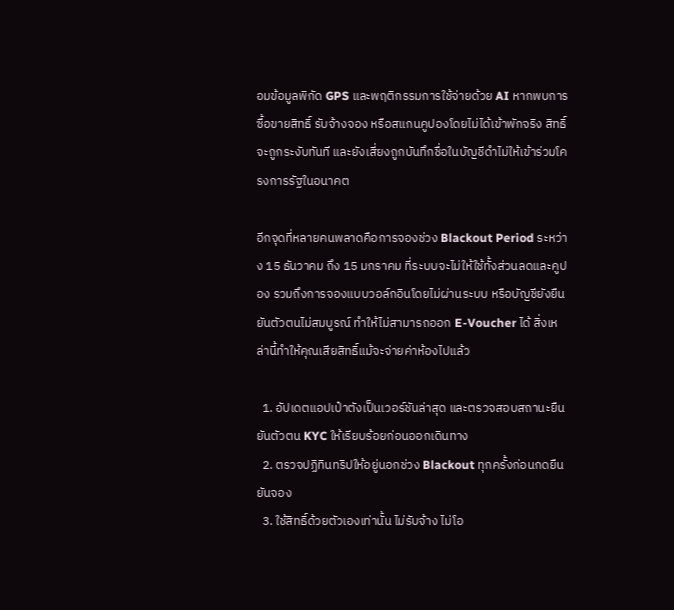อมข้อมูลพิกัด GPS และพฤติกรรมการใช้จ่ายด้วย AI หากพบการซื้อขายสิทธิ์ รับจ้างจอง หรือสแกนคูปองโดยไม่ได้เข้าพักจริง สิทธิ์จะถูกระงับทันที และยังเสี่ยงถูกบันทึกชื่อในบัญชีดำไม่ให้เข้าร่วมโครงการรัฐในอนาคต

อีกจุดที่หลายคนพลาดคือการจองช่วง Blackout Period ระหว่าง 15 ธันวาคม ถึง 15 มกราคม ที่ระบบจะไม่ให้ใช้ทั้งส่วนลดและคูปอง รวมถึงการจองแบบวอล์กอินโดยไม่ผ่านระบบ หรือบัญชียังยืนยันตัวตนไม่สมบูรณ์ ทำให้ไม่สามารถออก E-Voucher ได้ สิ่งเหล่านี้ทำให้คุณเสียสิทธิ์แม้จะจ่ายค่าห้องไปแล้ว

  1. อัปเดตแอปเป๋าตังเป็นเวอร์ชันล่าสุด และตรวจสอบสถานะยืนยันตัวตน KYC ให้เรียบร้อยก่อนออกเดินทาง
  2. ตรวจปฏิทินทริปให้อยู่นอกช่วง Blackout ทุกครั้งก่อนกดยืนยันจอง
  3. ใช้สิทธิ์ด้วยตัวเองเท่านั้น ไม่รับจ้าง ไม่โอ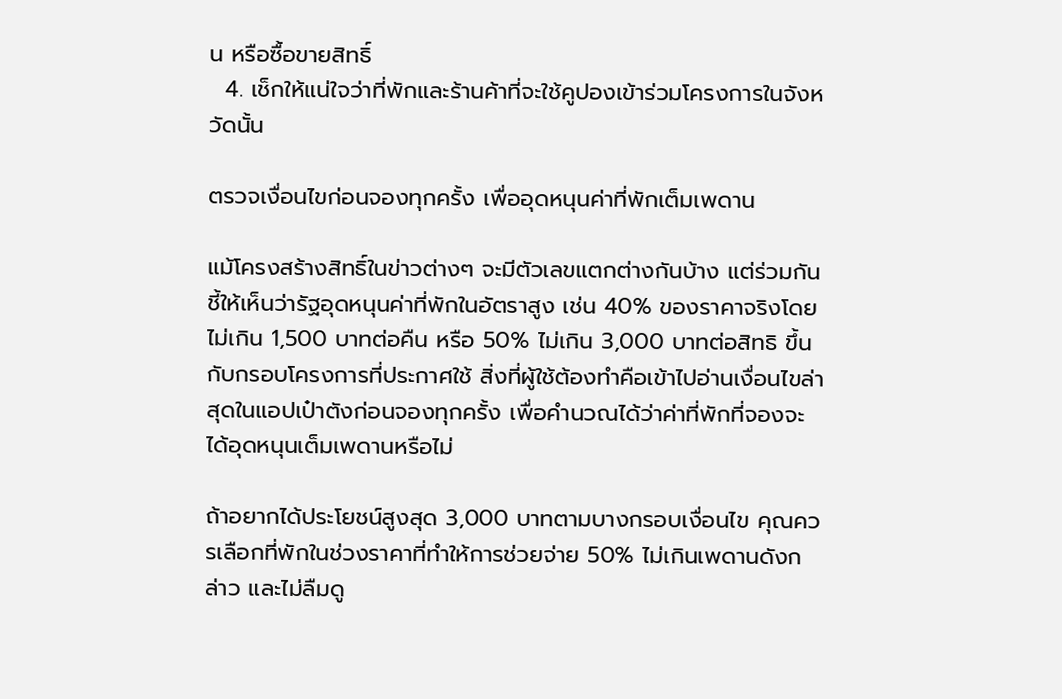น หรือซื้อขายสิทธิ์
  4. เช็กให้แน่ใจว่าที่พักและร้านค้าที่จะใช้คูปองเข้าร่วมโครงการในจังหวัดนั้น

ตรวจเงื่อนไขก่อนจองทุกครั้ง เพื่ออุดหนุนค่าที่พักเต็มเพดาน

แม้โครงสร้างสิทธิ์ในข่าวต่างๆ จะมีตัวเลขแตกต่างกันบ้าง แต่ร่วมกันชี้ให้เห็นว่ารัฐอุดหนุนค่าที่พักในอัตราสูง เช่น 40% ของราคาจริงโดยไม่เกิน 1,500 บาทต่อคืน หรือ 50% ไม่เกิน 3,000 บาทต่อสิทธิ ขึ้นกับกรอบโครงการที่ประกาศใช้ สิ่งที่ผู้ใช้ต้องทำคือเข้าไปอ่านเงื่อนไขล่าสุดในแอปเป๋าตังก่อนจองทุกครั้ง เพื่อคำนวณได้ว่าค่าที่พักที่จองจะได้อุดหนุนเต็มเพดานหรือไม่

ถ้าอยากได้ประโยชน์สูงสุด 3,000 บาทตามบางกรอบเงื่อนไข คุณควรเลือกที่พักในช่วงราคาที่ทำให้การช่วยจ่าย 50% ไม่เกินเพดานดังกล่าว และไม่ลืมดู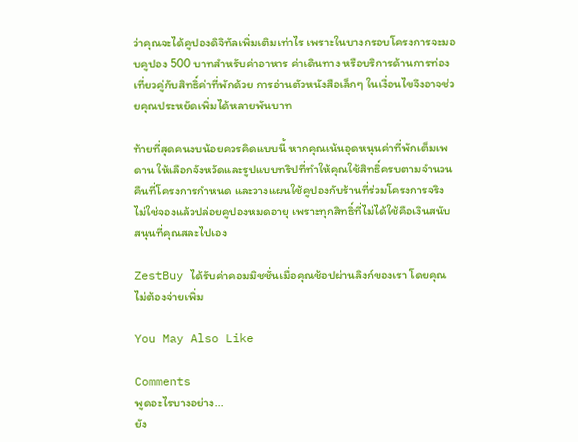ว่าคุณจะได้คูปองดิจิทัลเพิ่มเติมเท่าไร เพราะในบางกรอบโครงการจะมอบคูปอง 500 บาทสำหรับค่าอาหาร ค่าเดินทาง หรือบริการด้านการท่องเที่ยวคู่กับสิทธิ์ค่าที่พักด้วย การอ่านตัวหนังสือเล็กๆ ในเงื่อนไขจึงอาจช่วยคุณประหยัดเพิ่มได้หลายพันบาท

ท้ายที่สุดคนงบน้อยควรคิดแบบนี้ หากคุณเน้นอุดหนุนค่าที่พักเต็มเพดาน ให้เลือกจังหวัดและรูปแบบทริปที่ทำให้คุณใช้สิทธิ์ครบตามจำนวนคืนที่โครงการกำหนด และวางแผนใช้คูปองกับร้านที่ร่วมโครงการจริง ไม่ใช่จองแล้วปล่อยคูปองหมดอายุ เพราะทุกสิทธิ์ที่ไม่ได้ใช้คือเงินสนับสนุนที่คุณสละไปเอง

ZestBuy ได้รับค่าคอมมิชชั่นเมื่อคุณช้อปผ่านลิงก์ของเรา โดยคุณไม่ต้องจ่ายเพิ่ม

You May Also Like

Comments
พูดอะไรบางอย่าง...
ยัง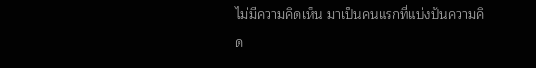ไม่มีความคิดเห็น มาเป็นคนแรกที่แบ่งปันความคิด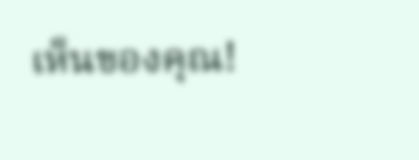เห็นของคุณ!